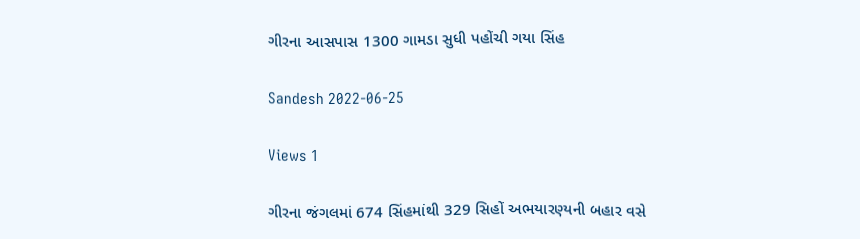ગીરના આસપાસ 1300 ગામડા સુધી પહોંચી ગયા સિંહ

Sandesh 2022-06-25

Views 1

ગીરના જંગલમાં 674 સિંહમાંથી 329 સિહોં અભયારણ્યની બહાર વસે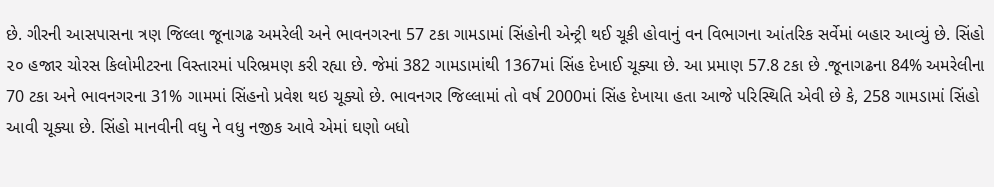છે. ગીરની આસપાસના ત્રણ જિલ્લા જૂનાગઢ અમરેલી અને ભાવનગરના 57 ટકા ગામડામાં સિંહોની એન્ટ્રી થઈ ચૂકી હોવાનું વન વિભાગના આંતરિક સર્વેમાં બહાર આવ્યું છે. સિંહો ૨૦ હજાર ચોરસ કિલોમીટરના વિસ્તારમાં પરિભ્રમણ કરી રહ્યા છે. જેમાં 382 ગામડામાંથી 1367માં સિંહ દેખાઈ ચૂક્યા છે. આ પ્રમાણ 57.8 ટકા છે .જૂનાગઢના 84% અમરેલીના 70 ટકા અને ભાવનગરના 31% ગામમાં સિંહનો પ્રવેશ થઇ ચૂક્યો છે. ભાવનગર જિલ્લામાં તો વર્ષ 2000માં સિંહ દેખાયા હતા આજે પરિસ્થિતિ એવી છે કે, 258 ગામડામાં સિંહો આવી ચૂક્યા છે. સિંહો માનવીની વધુ ને વધુ નજીક આવે એમાં ઘણો બધો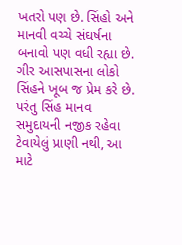ખતરો પણ છે. સિંહો અને માનવી વચ્ચે સંઘર્ષના બનાવો પણ વધી રહ્યા છે. ગીર આસપાસના લોકો સિંહને ખૂબ જ પ્રેમ કરે છે. પરંતુ સિંહ માનવ સમુદાયની નજીક રહેવા ટેવાયેલું પ્રાણી નથી, આ માટે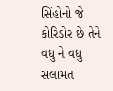સિંહોનો જે કોરિડોર છે તેને વધુ ને વધુ સલામત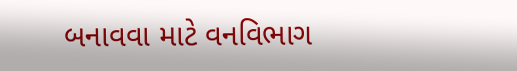બનાવવા માટે વનવિભાગ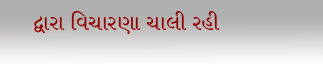દ્વારા વિચારણા ચાલી રહી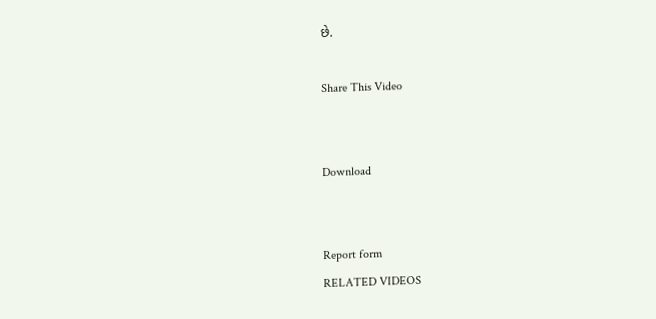છે.

Share This Video


Download


Report form
RELATED VIDEOS